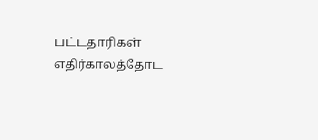பட்டதாரிகள் எதிர்காலத்தோட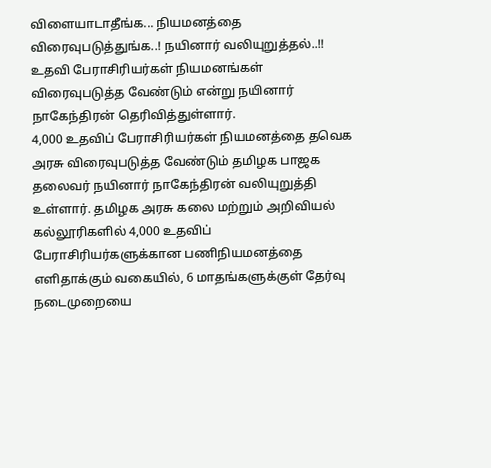விளையாடாதீங்க... நியமனத்தை விரைவுபடுத்துங்க..! நயினார் வலியுறுத்தல்..!!
உதவி பேராசிரியர்கள் நியமனங்கள் விரைவுபடுத்த வேண்டும் என்று நயினார் நாகேந்திரன் தெரிவித்துள்ளார்.
4,000 உதவிப் பேராசிரியர்கள் நியமனத்தை தவெக அரசு விரைவுபடுத்த வேண்டும் தமிழக பாஜக தலைவர் நயினார் நாகேந்திரன் வலியுறுத்தி உள்ளார். தமிழக அரசு கலை மற்றும் அறிவியல் கல்லூரிகளில் 4,000 உதவிப் பேராசிரியர்களுக்கான பணிநியமனத்தை எளிதாக்கும் வகையில், 6 மாதங்களுக்குள் தேர்வு நடைமுறையை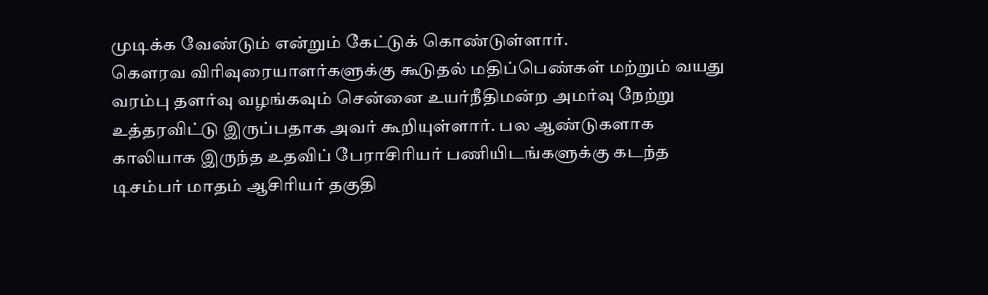முடிக்க வேண்டும் என்றும் கேட்டுக் கொண்டுள்ளார்.
கௌரவ விரிவுரையாளர்களுக்கு கூடுதல் மதிப்பெண்கள் மற்றும் வயது வரம்பு தளர்வு வழங்கவும் சென்னை உயர்நீதிமன்ற அமர்வு நேற்று உத்தரவிட்டு இருப்பதாக அவர் கூறியுள்ளார். பல ஆண்டுகளாக காலியாக இருந்த உதவிப் பேராசிரியர் பணியிடங்களுக்கு கடந்த டிசம்பர் மாதம் ஆசிரியர் தகுதி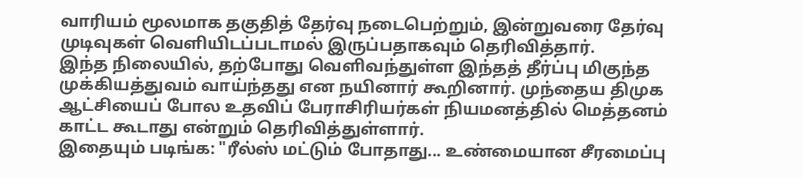வாரியம் மூலமாக தகுதித் தேர்வு நடைபெற்றும், இன்றுவரை தேர்வு முடிவுகள் வெளியிடப்படாமல் இருப்பதாகவும் தெரிவித்தார்.
இந்த நிலையில், தற்போது வெளிவந்துள்ள இந்தத் தீர்ப்பு மிகுந்த முக்கியத்துவம் வாய்ந்தது என நயினார் கூறினார். முந்தைய திமுக ஆட்சியைப் போல உதவிப் பேராசிரியர்கள் நியமனத்தில் மெத்தனம் காட்ட கூடாது என்றும் தெரிவித்துள்ளார்.
இதையும் படிங்க: "ரீல்ஸ் மட்டும் போதாது... உண்மையான சீரமைப்பு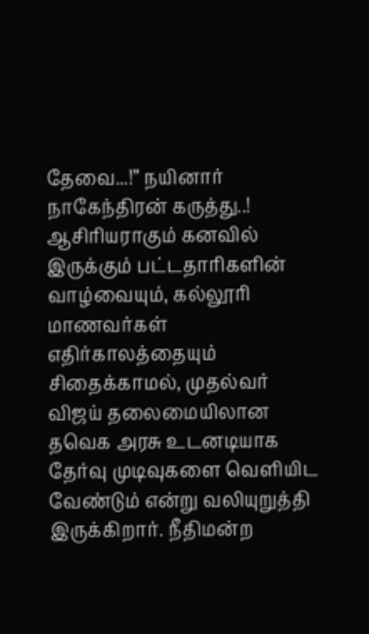தேவை...!” நயினார் நாகேந்திரன் கருத்து..!
ஆசிரியராகும் கனவில் இருக்கும் பட்டதாரிகளின் வாழ்வையும், கல்லூரி மாணவர்கள் எதிர்காலத்தையும் சிதைக்காமல், முதல்வர் விஜய் தலைமையிலான தவெக அரசு உடனடியாக தேர்வு முடிவுகளை வெளியிட வேண்டும் என்று வலியுறுத்தி இருக்கிறார். நீதிமன்ற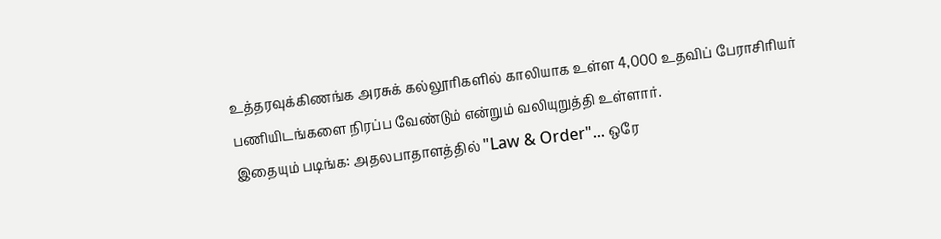உத்தரவுக்கிணங்க அரசுக் கல்லூரிகளில் காலியாக உள்ள 4,000 உதவிப் பேராசிரியர் பணியிடங்களை நிரப்ப வேண்டும் என்றும் வலியுறுத்தி உள்ளார்.
இதையும் படிங்க: அதலபாதாளத்தில் "Law & Order"... ஒரே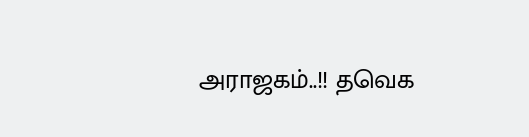அராஜகம்..!! தவெக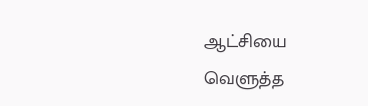ஆட்சியை வெளுத்த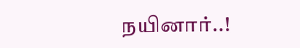நயினார்..!